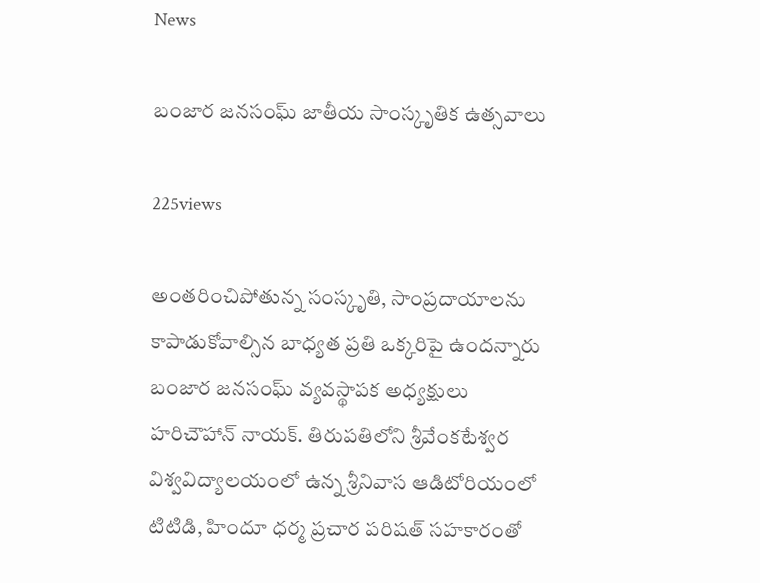News

బంజార జనసంఘ్ జాతీయ సాంస్కృతిక ఉత్సవాలు

225views

అంతరించిపోతున్న సంస్కృతి, సాంప్రదాయాలను కాపాడుకోవాల్సిన బాధ్యత ప్రతి ఒక్కరిపై ఉందన్నారు బంజార జనసంఘ్ వ్యవస్థాపక అధ్యక్షులు హరిచౌహాన్ నాయక్. తిరుపతిలోని శ్రీవేంకటేశ్వర విశ్వవిద్యాలయంలో ఉన్న శ్రీనివాస ఆడిటోరియంలో టిటిడి, హిందూ ధర్మ ప్రచార పరిషత్ సహకారంతో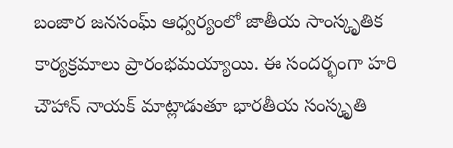బంజార జనసంఘ్ ఆధ్వర్యంలో జాతీయ సాంస్కృతిక కార్యక్రమాలు ప్రారంభమయ్యాయి. ఈ సందర్భంగా హరి చౌహాన్ నాయక్ మాట్లాడుతూ భారతీయ సంస్కృతి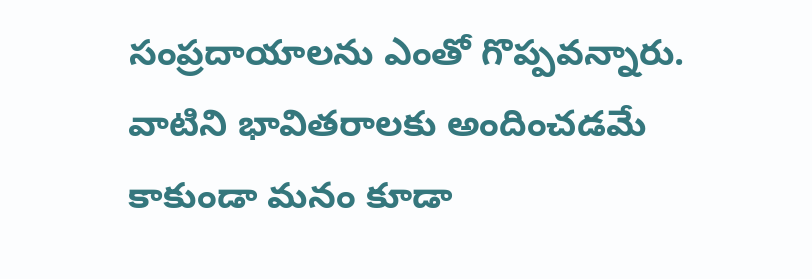సంప్రదాయాలను ఎంతో గొప్పవన్నారు. వాటిని భావితరాలకు అందించడమే కాకుండా మనం కూడా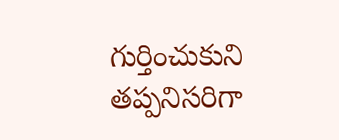గుర్తించుకుని తప్పనిసరిగా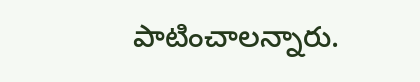పాటించాలన్నారు.